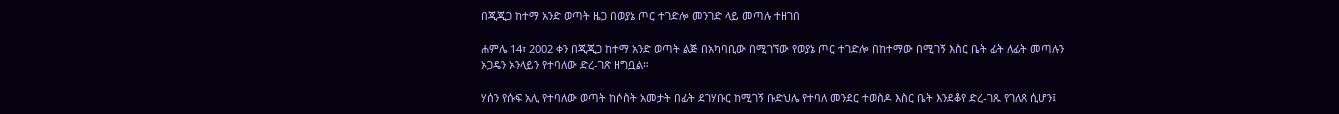በጂጂጋ ከተማ አንድ ወጣት ዜጋ በወያኔ ጦር ተገድሎ መንገድ ላይ መጣሉ ተዘገበ

ሐምሌ 14፣ 2002 ቀን በጂጂጋ ከተማ አንድ ወጣት ልጅ በአካባቢው በሚገኘው የወያኔ ጦር ተገድሎ በከተማው በሚገኝ እስር ቤት ፊት ለፊት መጣሉን ኦጋዴን ኦንላይን የተባለው ድረ-ገጽ ዘግቧል።

ሃሰን የሱፍ አሊ የተባለው ወጣት ከሶስት አመታት በፊት ደገሃቡር ከሚገኝ ቡድህሌ የተባለ መንደር ተወስዶ እስር ቤት እንደቆየ ድረ-ገጹ የገለጸ ሲሆን፤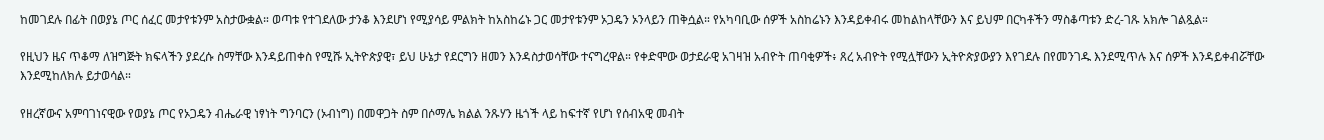ከመገደሉ በፊት በወያኔ ጦር ሰፈር መታየቱንም አስታውቋል። ወጣቱ የተገደለው ታንቆ እንደሆነ የሚያሳይ ምልክት ከአስከሬኑ ጋር መታየቱንም ኦጋዴን ኦንላይን ጠቅሷል። የአካባቢው ሰዎች አስከሬኑን እንዳይቀብሩ መከልከላቸውን እና ይህም በርካቶችን ማስቆጣቱን ድረ-ገጹ አክሎ ገልጿል።

የዚህን ዜና ጥቆማ ለዝግጅት ክፍላችን ያደረሱ ስማቸው እንዳይጠቀስ የሚሹ ኢትዮጵያዊ፣ ይህ ሁኔታ የደርግን ዘመን እንዳስታወሳቸው ተናግረዋል። የቀድሞው ወታደራዊ አገዛዝ አብዮት ጠባቂዎች፥ ጸረ አብዮት የሚሏቸውን ኢትዮጵያውያን እየገደሉ በየመንገዱ እንደሚጥሉ እና ሰዎች እንዳይቀብሯቸው እንደሚከለክሉ ይታወሳል።

የዘረኛውና አምባገነናዊው የወያኔ ጦር የኦጋዴን ብሔራዊ ነፃነት ግንባርን (ኦብነግ) በመዋጋት ስም በሶማሌ ክልል ንጹሃን ዜጎች ላይ ከፍተኛ የሆነ የሰብአዊ መብት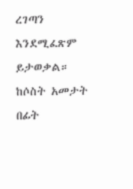ረገጣን እንደሚፈጽም ይታወቃል። ከሶስት አመታት በፊት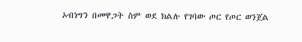ኦብነግን በመዋጋት ስም ወደ ክልሉ የገባው ጦር የጦር ወንጀል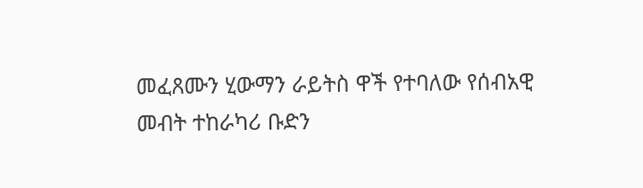መፈጸሙን ሂውማን ራይትስ ዋች የተባለው የሰብአዊ መብት ተከራካሪ ቡድን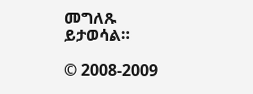መግለጹ ይታወሳል።

© 2008-2009